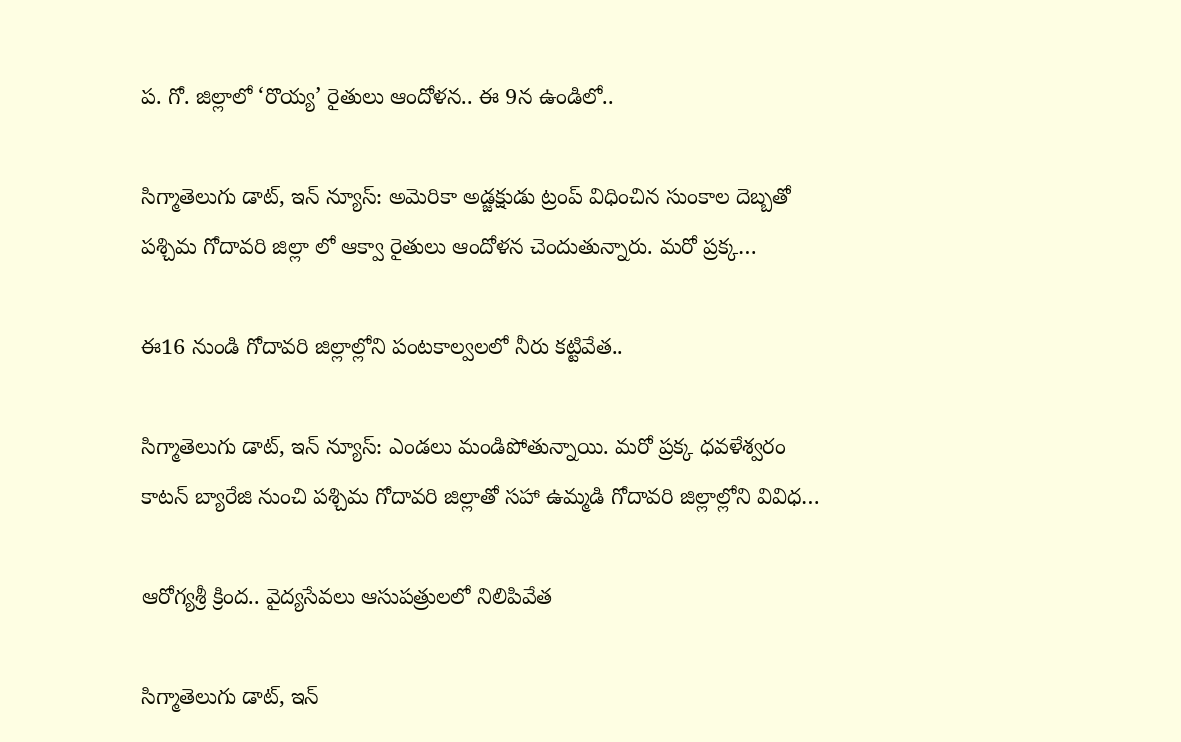ప. గో. జిల్లాలో ‘రొయ్య’ రైతులు ఆందోళన.. ఈ 9న ఉండిలో..

సిగ్మాతెలుగు డాట్, ఇన్ న్యూస్: అమెరికా అడ్జక్షుడు ట్రంప్ విధించిన సుంకాల దెబ్బతో పశ్చిమ గోదావరి జిల్లా లో ఆక్వా రైతులు ఆందోళన చెందుతున్నారు. మరో ప్రక్క…

ఈ16 నుండి గోదావరి జిల్లాల్లోని పంటకాల్వలలో నీరు కట్టివేత..

సిగ్మాతెలుగు డాట్, ఇన్ న్యూస్: ఎండలు మండిపోతున్నాయి. మరో ప్రక్క ధవళేశ్వరం కాటన్‌ బ్యారేజి నుంచి పశ్చిమ గోదావరి జిల్లాతో సహా ఉమ్మడి గోదావరి జిల్లాల్లోని వివిధ…

ఆరోగ్యశ్రీ క్రింద.. వైద్యసేవలు ఆసుపత్రులలో నిలిపివేత

సిగ్మాతెలుగు డాట్, ఇన్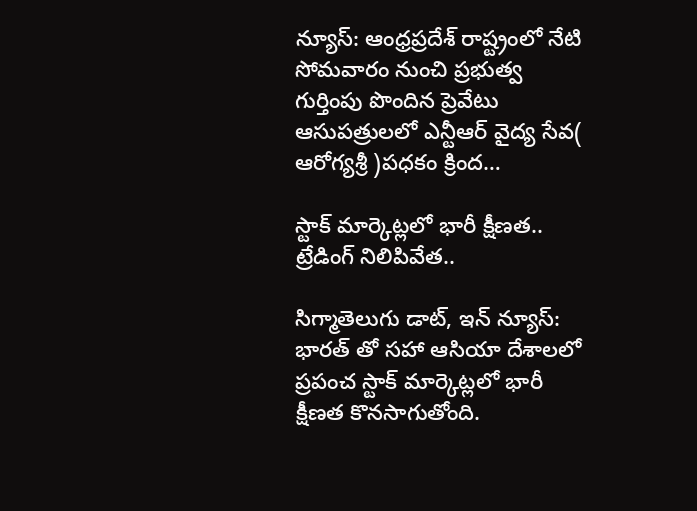న్యూస్: ఆంధ్రప్రదేశ్‌ రాష్ట్రంలో నేటి సోమవారం నుంచి ప్రభుత్వ గుర్తింపు పొందిన ప్రెవేటు ఆసుపత్రులలో ఎన్టీఆర్ వైద్య సేవ( ఆరోగ్యశ్రీ )పధకం క్రింద…

స్టాక్ మార్కెట్లలో భారీ క్షీణత.. ట్రేడింగ్ నిలిపివేత..

సిగ్మాతెలుగు డాట్, ఇన్ న్యూస్: భారత్ తో సహా ఆసియా దేశాలలో ప్రపంచ స్టాక్ మార్కెట్లలో భారీ క్షీణత కొనసాగుతోంది.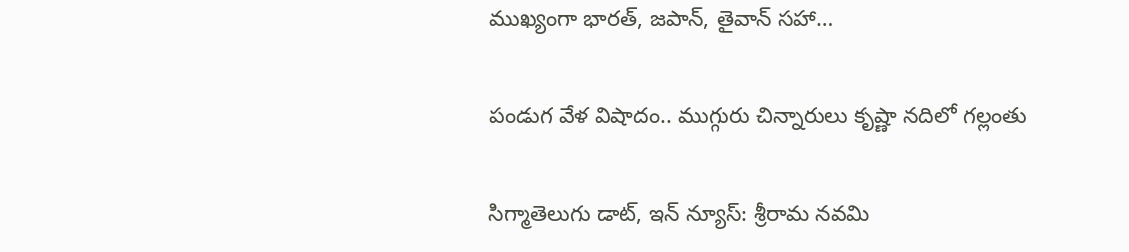ముఖ్యంగా భారత్, జపాన్, తైవాన్ సహా…

పండుగ వేళ విషాదం.. ముగ్గురు చిన్నారులు కృష్ణా నదిలో గల్లంతు

సిగ్మాతెలుగు డాట్, ఇన్ న్యూస్: శ్రీరామ నవమి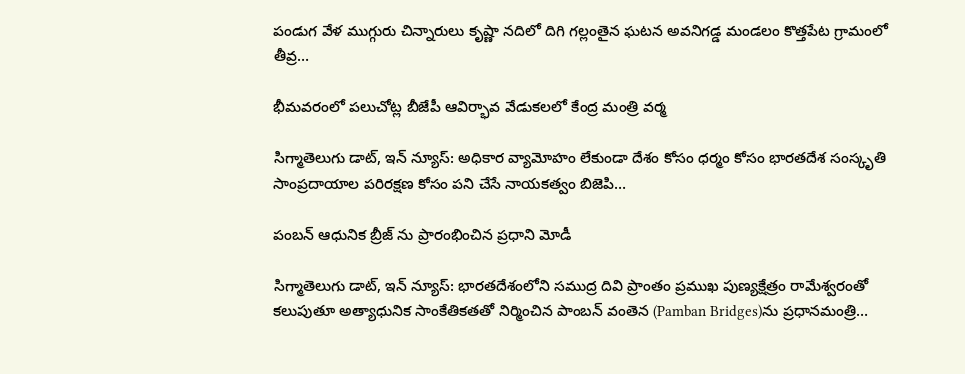పండుగ వేళ ముగ్గురు చిన్నారులు కృష్ణా నదిలో దిగి గల్లంతైన ఘటన అవనిగడ్డ మండలం కొత్తపేట గ్రామంలో తీవ్ర…

భీమవరంలో పలుచోట్ల బీజేపీ ఆవిర్భావ వేడుకలలో కేంద్ర మంత్రి వర్మ

సిగ్మాతెలుగు డాట్, ఇన్ న్యూస్: అధికార వ్యామోహం లేకుండా దేశం కోసం ధర్మం కోసం భారతదేశ సంస్కృతి సాంప్రదాయాల పరిరక్షణ కోసం పని చేసే నాయకత్వం బిజెపి…

పంబన్ ఆధునిక బ్రీజ్ ను ప్రారంభించిన ప్రధాని మోడీ

సిగ్మాతెలుగు డాట్, ఇన్ న్యూస్: భారతదేశంలోని సముద్ర దివి ప్రాంతం ప్రముఖ పుణ్యక్షేత్రం రామేశ్వరంతో కలుపుతూ అత్యాధునిక సాంకేతికతతో నిర్మించిన పాంబన్ వంతెన (Pamban Bridges)ను ప్రధానమంత్రి…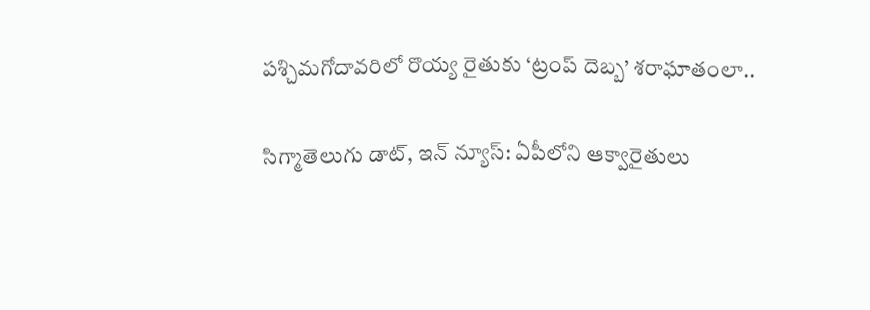పశ్చిమగోదావరిలో రొయ్య రైతుకు ‘ట్రంప్ దెబ్బ’ శరాఘాతంలా..

సిగ్మాతెలుగు డాట్, ఇన్ న్యూస్: ఏపీలోని ఆక్వారైతులు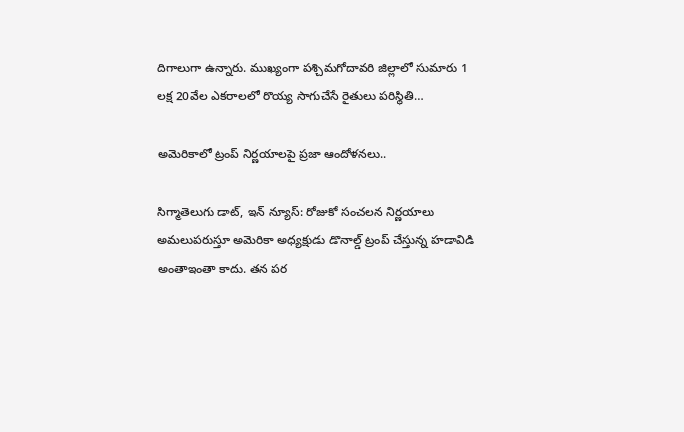దిగాలుగా ఉన్నారు. ముఖ్యంగా పశ్చిమగోదావరి జిల్లాలో సుమారు 1 లక్ష 20వేల ఎకరాలలో రొయ్య సాగుచేసే రైతులు పరిస్థితి…

అమెరికాలో ట్రంప్ నిర్ణయాలపై ప్రజా ఆందోళనలు..

సిగ్మాతెలుగు డాట్, ఇన్ న్యూస్: రోజుకో సంచలన నిర్ణయాలు అమలుపరుస్తూ అమెరికా అధ్యక్షుడు డొనాల్డ్ ట్రంప్ చేస్తున్న హడావిడి అంతాఇంతా కాదు. తన పర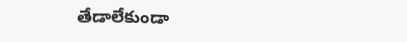తేడాలేకుండా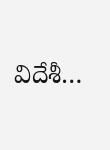విదేశీ…